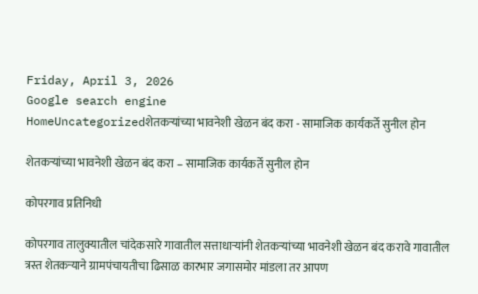Friday, April 3, 2026
Google search engine
HomeUncategorizedशेतकऱ्यांच्या भावनेशी खेळन बंद करा - सामाजिक कार्यकर्ते सुनील होन

शेतकऱ्यांच्या भावनेशी खेळन बंद करा – सामाजिक कार्यकर्ते सुनील होन

कोपरगाव प्रतिनिधी

कोपरगाव तालुक्यातील चांदेकसारे गावातील सत्ताधाऱ्यांनी शेतकऱ्यांच्या भावनेशी खेळन बंद करावे गावातील त्रस्त शेतकऱ्याने ग्रामपंचायतीचा ढिसाळ कारभार जगासमोर मांडला तर आपण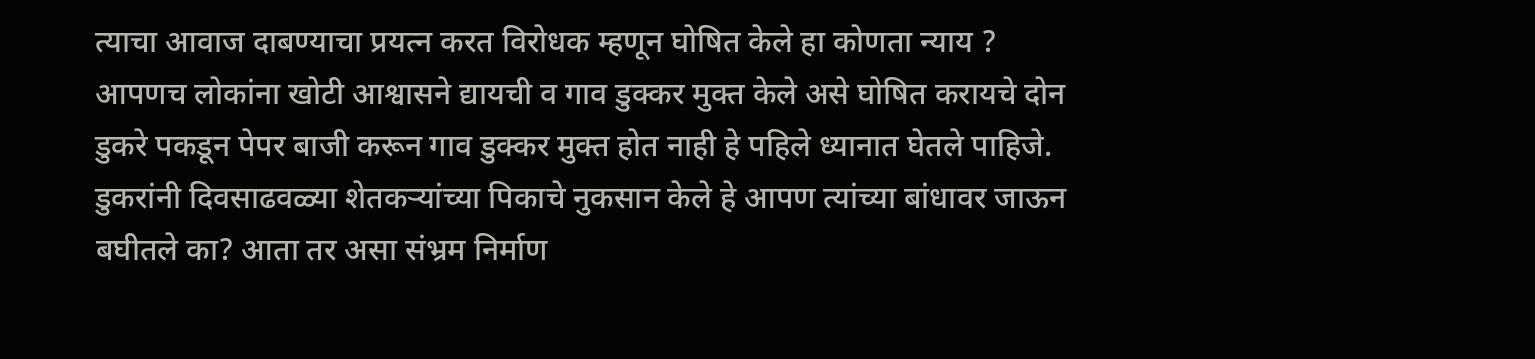त्याचा आवाज दाबण्याचा प्रयत्न करत विरोधक म्हणून घोषित केले हा कोणता न्याय ? आपणच लोकांना खोटी आश्वासने द्यायची व गाव डुक्कर मुक्त केले असे घोषित करायचे दोन डुकरे पकडून पेपर बाजी करून गाव डुक्कर मुक्त होत नाही हे पहिले ध्यानात घेतले पाहिजे. डुकरांनी दिवसाढवळ्या शेतकऱ्यांच्या पिकाचे नुकसान केले हे आपण त्यांच्या बांधावर जाऊन बघीतले का? आता तर असा संभ्रम निर्माण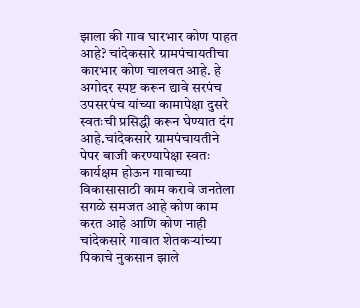झाला की गाव घारभार कोण पाहत आहे? चांदेकसारे ग्रामपंचायतीचा कारभार कोण चालवत आहे. हे अगोदर स्पष्ट करून द्यावे सरपंच उपसरपंच यांच्या कामापेक्षा दुसरे स्वतःची प्रसिद्धी करून घेण्यात दंग आहे.चांदेकसारे ग्रामपंचायतीने पेपर बाजी करण्यापेक्षा स्वतः कार्यक्षम होऊन गावाच्या विकासासाठी काम करावे जनतेला सगळे समजत आहे कोण काम करत आहे आणि कोण नाही चांदेकसारे गावात शेतकऱ्यांच्या पिकाचे नुकसान झाले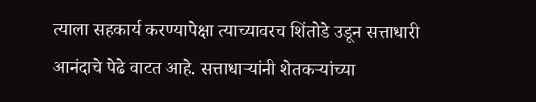त्याला सहकार्य करण्यापेक्षा त्याच्यावरच शिंतोडे उडून सत्ताधारी आनंदाचे पेढे वाटत आहे. सत्ताधाऱ्यांनी शेतकऱ्यांच्या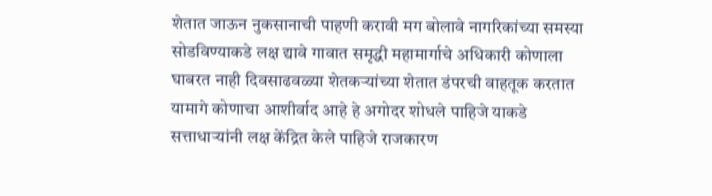शेतात जाऊन नुकसानाची पाहणी करावी मग बोलावे नागरिकांच्या समस्या सोडविण्याकडे लक्ष द्यावे गावात समृद्धी महामार्गाचे अधिकारी कोणाला घाबरत नाही दिवसाढवळ्या शेतकऱ्यांच्या शेतात डंपरची वाहतूक करतात यामागे कोणाचा आशीर्वाद आहे हे अगोदर शोधले पाहिजे याकडे सत्ताधाऱ्यांनी लक्ष केंद्रित केले पाहिजे राजकारण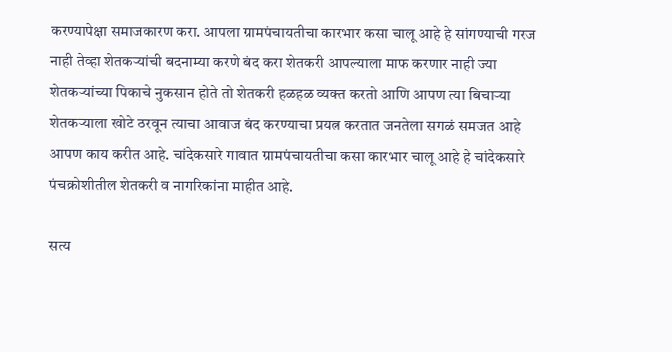करण्यापेक्षा समाजकारण करा. आपला ग्रामपंचायतीचा कारभार कसा चालू आहे हे सांगण्याची गरज नाही तेव्हा शेतकऱ्यांची बदनाम्या करणे बंद करा शेतकरी आपल्याला माफ करणार नाही ज्या शेतकऱ्यांच्या पिकाचे नुकसान होते तो शेतकरी हळहळ व्यक्त करतो आणि आपण त्या बिचार्‍या शेतकऱ्याला खोटे ठरवून त्याचा आवाज बंद करण्याचा प्रयत्न करतात जनतेला सगळं समजत आहे आपण काय करीत आहे. चांदेकसारे गावात ग्रामपंचायतीचा कसा कारभार चालू आहे हे चांदेकसारे पंचक्रोशीतील शेतकरी व नागरिकांना माहीत आहे.

सत्य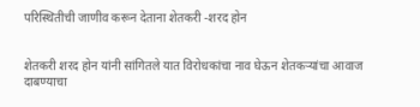परिस्थितीची जाणीव करून देताना शेतकरी -शरद होन


शेतकरी शरद होन यांनी सांगितले यात विरोधकांचा नाव घेऊन शेतकऱ्यांचा आवाज दाबण्याचा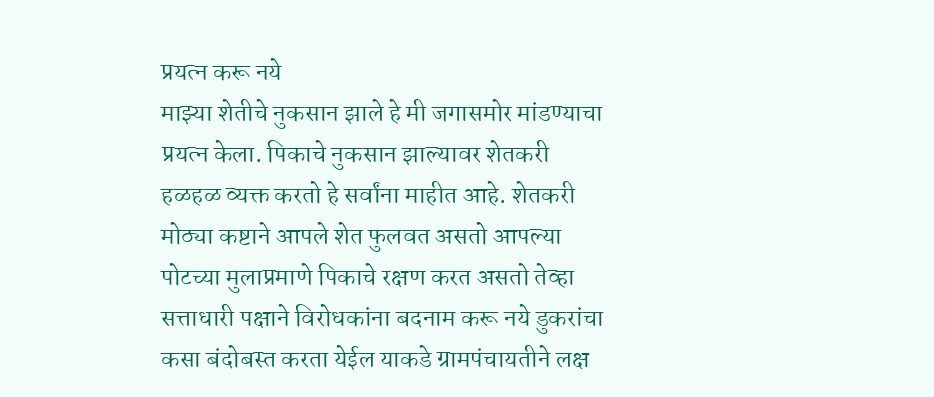प्रयत्न करू नये
माझ्या शेतीचे नुकसान झाले हे मी जगासमोर मांडण्याचा प्रयत्न केला. पिकाचे नुकसान झाल्यावर शेतकरी हळहळ व्यक्त करतो हे सर्वांना माहीत आहे. शेतकरी मोठ्या कष्टाने आपले शेत फुलवत असतो आपल्या पोटच्या मुलाप्रमाणे पिकाचे रक्षण करत असतो तेव्हा सत्ताधारी पक्षाने विरोधकांना बदनाम करू नये डुकरांचा कसा बंदोबस्त करता येईल याकडे ग्रामपंचायतीने लक्ष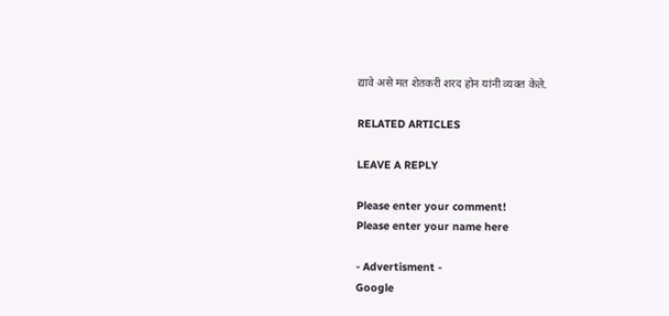द्यावे असे मत शेतकरी शरद होन यांनी व्यक्त केले.

RELATED ARTICLES

LEAVE A REPLY

Please enter your comment!
Please enter your name here

- Advertisment -
Google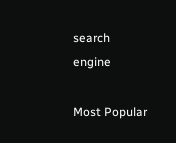search engine

Most Popular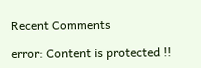Recent Comments

error: Content is protected !!